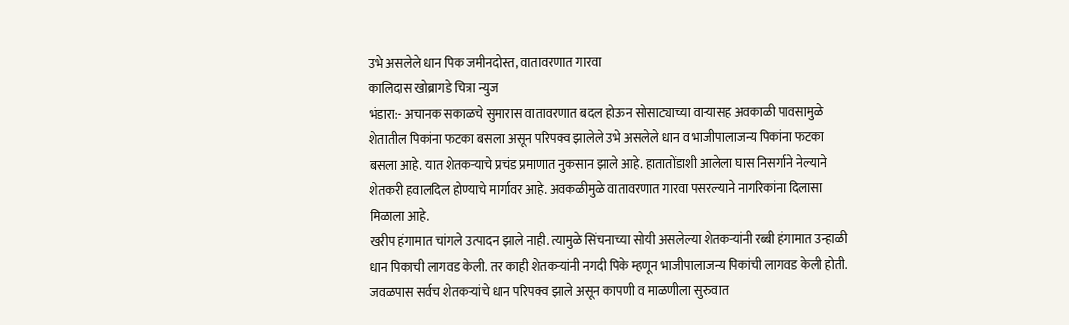उभे असलेले धान पिक जमीनदोस्त, वातावरणात गारवा
कालिदास खोब्रागडे चित्रा न्युज
भंडारा:- अचानक सकाळचे सुमारास वातावरणात बदल होऊन सोसाट्याच्या वाऱ्यासह अवकाळी पावसामुळे शेतातील पिकांना फटका बसला असून परिपक्व झालेले उभे असलेले धान व भाजीपालाजन्य पिकांना फटका बसला आहे. यात शेतकऱ्याचे प्रचंड प्रमाणात नुकसान झाले आहे. हातातोंडाशी आलेला घास निसर्गाने नेल्याने शेतकरी हवालदिल होण्याचे मार्गावर आहे. अवकळीमुळे वातावरणात गारवा पसरल्याने नागरिकांना दिलासा मिळाला आहे.
खरीप हंगामात चांगले उत्पादन झाले नाही. त्यामुळे सिंचनाच्या सोयी असलेल्या शेतकऱ्यांनी रब्बी हंगामात उन्हाळी धान पिकाची लागवड केली. तर काही शेतकऱ्यांनी नगदी पिके म्हणून भाजीपालाजन्य पिकांची लागवड केली होती. जवळपास सर्वच शेतकऱ्यांचे धान परिपक्व झाले असून कापणी व माळणीला सुरुवात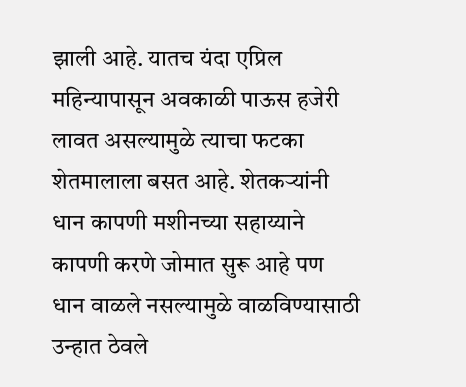झाली आहे. यातच यंदा एप्रिल महिन्यापासून अवकाळी पाऊस हजेरी लावत असल्यामुळे त्याचा फटका शेतमालाला बसत आहे. शेतकऱ्यांनी धान कापणी मशीनच्या सहाय्याने कापणी करणे जोमात सुरू आहे पण धान वाळले नसल्यामुळे वाळविण्यासाठी उन्हात ठेवले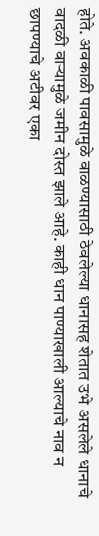होते. अवकाळी पावसामुळे वाळण्यासाठी ठेवलेल्या धानासह शेतात उभे असलेले धानाचे वादळी वाऱ्यामुळे जमीन दोस्त झाले आहे. काही धान पाण्याखाली आल्याचे नाव न छापण्याचे अटीवर एका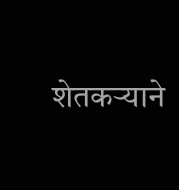शेतकऱ्याने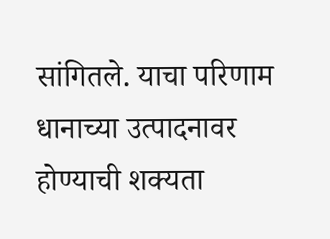सांगितले. याचा परिणाम धानाच्या उत्पादनावर होण्याची शक्यता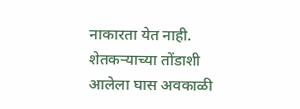नाकारता येत नाही. शेतकऱ्याच्या तोंडाशी आलेला घास अवकाळी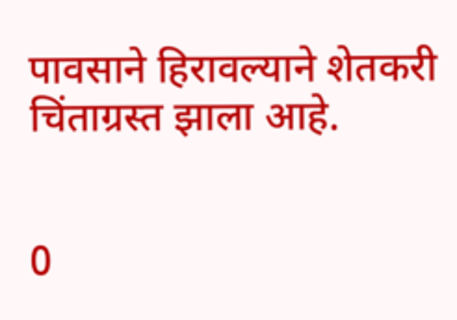पावसाने हिरावल्याने शेतकरी चिंताग्रस्त झाला आहे.


0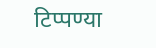टिप्पण्या